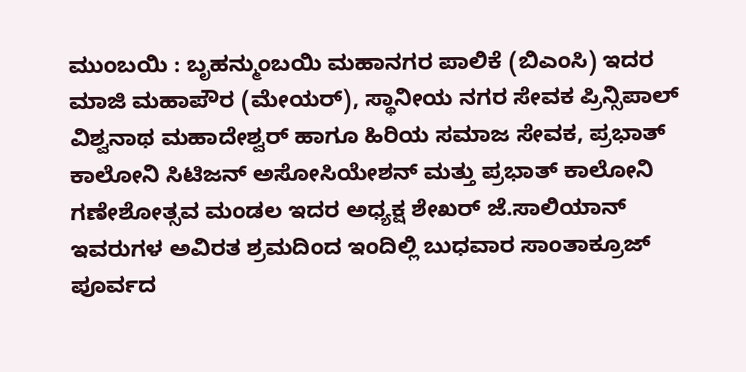ಮುಂಬಯಿ : ಬೃಹನ್ಮುಂಬಯಿ ಮಹಾನಗರ ಪಾಲಿಕೆ (ಬಿಎಂಸಿ) ಇದರ ಮಾಜಿ ಮಹಾಪೌರ (ಮೇಯರ್), ಸ್ಥಾನೀಯ ನಗರ ಸೇವಕ ಪ್ರಿನ್ಸಿಪಾಲ್ ವಿಶ್ವನಾಥ ಮಹಾದೇಶ್ವರ್ ಹಾಗೂ ಹಿರಿಯ ಸಮಾಜ ಸೇವಕ, ಪ್ರಭಾತ್ ಕಾಲೋನಿ ಸಿಟಿಜನ್ ಅಸೋಸಿಯೇಶನ್ ಮತ್ತು ಪ್ರಭಾತ್ ಕಾಲೋನಿ ಗಣೇಶೋತ್ಸವ ಮಂಡಲ ಇದರ ಅಧ್ಯಕ್ಷ ಶೇಖರ್ ಜೆ.ಸಾಲಿಯಾನ್ ಇವರುಗಳ ಅವಿರತ ಶ್ರಮದಿಂದ ಇಂದಿಲ್ಲಿ ಬುಧವಾರ ಸಾಂತಾಕ್ರೂಜ್ ಪೂರ್ವದ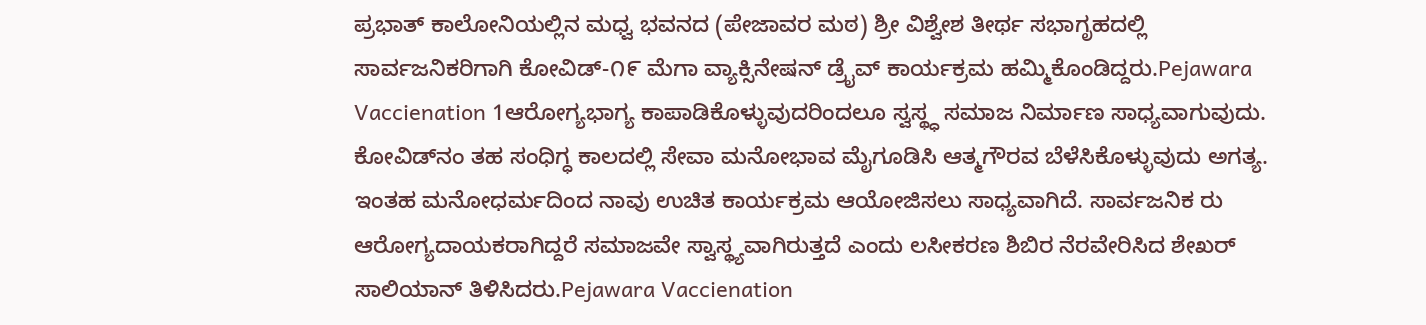ಪ್ರಭಾತ್ ಕಾಲೋನಿಯಲ್ಲಿನ ಮಧ್ವ ಭವನದ (ಪೇಜಾವರ ಮಠ) ಶ್ರೀ ವಿಶ್ವೇಶ ತೀರ್ಥ ಸಭಾಗೃಹದಲ್ಲಿ ಸಾರ್ವಜನಿಕರಿಗಾಗಿ ಕೋವಿಡ್-೧೯ ಮೆಗಾ ವ್ಯಾಕ್ಸಿನೇಷನ್ ಡ್ರೈವ್ ಕಾರ್ಯಕ್ರಮ ಹಮ್ಮಿಕೊಂಡಿದ್ದರು.Pejawara Vaccienation 1ಆರೋಗ್ಯಭಾಗ್ಯ ಕಾಪಾಡಿಕೊಳ್ಳುವುದರಿಂದಲೂ ಸ್ವಸ್ಥ್ಧ ಸಮಾಜ ನಿರ್ಮಾಣ ಸಾಧ್ಯವಾಗುವುದು. ಕೋವಿಡ್‌ನಂ ತಹ ಸಂಧಿಗ್ಧ ಕಾಲದಲ್ಲಿ ಸೇವಾ ಮನೋಭಾವ ಮೈಗೂಡಿಸಿ ಆತ್ಮಗೌರವ ಬೆಳೆಸಿಕೊಳ್ಳುವುದು ಅಗತ್ಯ. ಇಂತಹ ಮನೋಧರ್ಮದಿಂದ ನಾವು ಉಚಿತ ಕಾರ್ಯಕ್ರಮ ಆಯೋಜಿಸಲು ಸಾಧ್ಯವಾಗಿದೆ. ಸಾರ್ವಜನಿಕ ರು ಆರೋಗ್ಯದಾಯಕರಾಗಿದ್ದರೆ ಸಮಾಜವೇ ಸ್ವಾಸ್ಥ್ಯವಾಗಿರುತ್ತದೆ ಎಂದು ಲಸೀಕರಣ ಶಿಬಿರ ನೆರವೇರಿಸಿದ ಶೇಖರ್ ಸಾಲಿಯಾನ್ ತಿಳಿಸಿದರು.Pejawara Vaccienation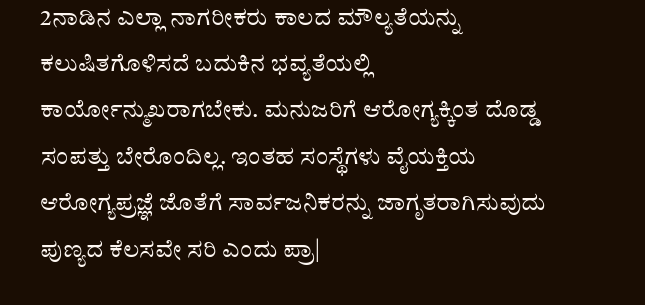2ನಾಡಿನ ಎಲ್ಲಾ ನಾಗರೀಕರು ಕಾಲದ ಮೌಲ್ಯತೆಯನ್ನು ಕಲುಷಿತಗೊಳಿಸದೆ ಬದುಕಿನ ಭವ್ಯತೆಯಲ್ಲಿ ಕಾರ್ಯೋನ್ಮುಖರಾಗಬೇಕು. ಮನುಜರಿಗೆ ಆರೋಗ್ಯಕ್ಕಿಂತ ದೊಡ್ಡ ಸಂಪತ್ತು ಬೇರೊಂದಿಲ್ಲ. ಇಂತಹ ಸಂಸ್ಥೆಗಳು ವೈಯಕ್ತಿಯ ಆರೋಗ್ಯಪ್ರಜ್ಞೆ ಜೊತೆಗೆ ಸಾರ್ವಜನಿಕರನ್ನು ಜಾಗೃತರಾಗಿಸುವುದು ಪುಣ್ಯದ ಕೆಲಸವೇ ಸರಿ ಎಂದು ಪ್ರಾ|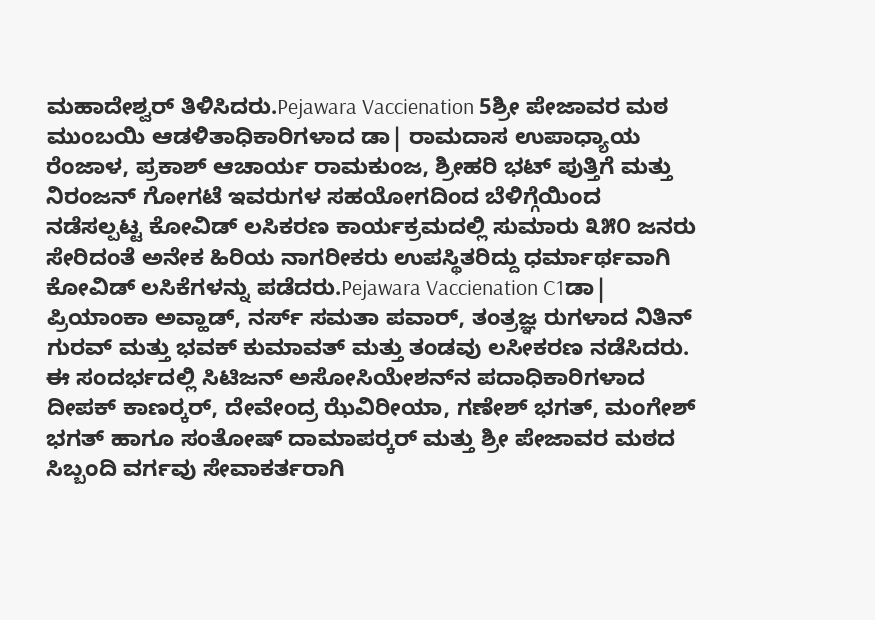ಮಹಾದೇಶ್ವರ್ ತಿಳಿಸಿದರು.Pejawara Vaccienation 5ಶ್ರೀ ಪೇಜಾವರ ಮಠ ಮುಂಬಯಿ ಆಡಳಿತಾಧಿಕಾರಿಗಳಾದ ಡಾ| ರಾಮದಾಸ ಉಪಾಧ್ಯಾಯ ರೆಂಜಾಳ, ಪ್ರಕಾಶ್ ಆಚಾರ್ಯ ರಾಮಕುಂಜ, ಶ್ರೀಹರಿ ಭಟ್ ಪುತ್ತಿಗೆ ಮತ್ತು ನಿರಂಜನ್ ಗೋಗಟೆ ಇವರುಗಳ ಸಹಯೋಗದಿಂದ ಬೆಳಿಗ್ಗೆಯಿಂದ ನಡೆಸಲ್ಪಟ್ಟ ಕೋವಿಡ್ ಲಸಿಕರಣ ಕಾರ್ಯಕ್ರಮದಲ್ಲಿ ಸುಮಾರು ೩೫೦ ಜನರು ಸೇರಿದಂತೆ ಅನೇಕ ಹಿರಿಯ ನಾಗರೀಕರು ಉಪಸ್ಥಿತರಿದ್ದು ಧರ್ಮಾರ್ಥವಾಗಿ ಕೋವಿಡ್ ಲಸಿಕೆಗಳನ್ನು ಪಡೆದರು.Pejawara Vaccienation C1ಡಾ| ಪ್ರಿಯಾಂಕಾ ಅವ್ಹಾಡ್, ನರ್ಸ್ ಸಮತಾ ಪವಾರ್, ತಂತ್ರಜ್ಞ ರುಗಳಾದ ನಿತಿನ್ ಗುರವ್ ಮತ್ತು ಭವಕ್ ಕುಮಾವತ್ ಮತ್ತು ತಂಡವು ಲಸೀಕರಣ ನಡೆಸಿದರು. ಈ ಸಂದರ್ಭದಲ್ಲಿ ಸಿಟಿಜನ್ ಅಸೋಸಿಯೇಶನ್‌ನ ಪದಾಧಿಕಾರಿಗಳಾದ ದೀಪಕ್ ಕಾಣರ‍್ಕರ್, ದೇವೇಂದ್ರ ಝೆವಿರೀಯಾ, ಗಣೇಶ್ ಭಗತ್, ಮಂಗೇಶ್ ಭಗತ್ ಹಾಗೂ ಸಂತೋಷ್ ದಾಮಾಪರ‍್ಕರ್ ಮತ್ತು ಶ್ರೀ ಪೇಜಾವರ ಮಠದ ಸಿಬ್ಬಂದಿ ವರ್ಗವು ಸೇವಾಕರ್ತರಾಗಿ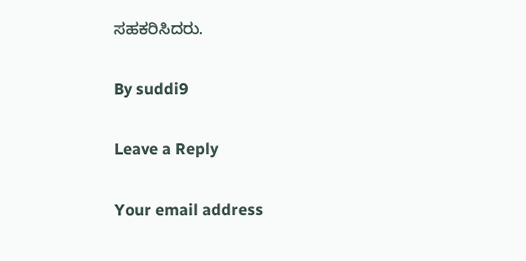ಸಹಕರಿಸಿದರು.

By suddi9

Leave a Reply

Your email address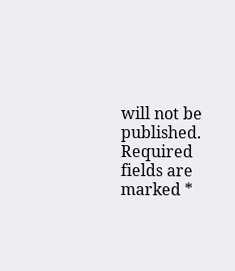will not be published. Required fields are marked *